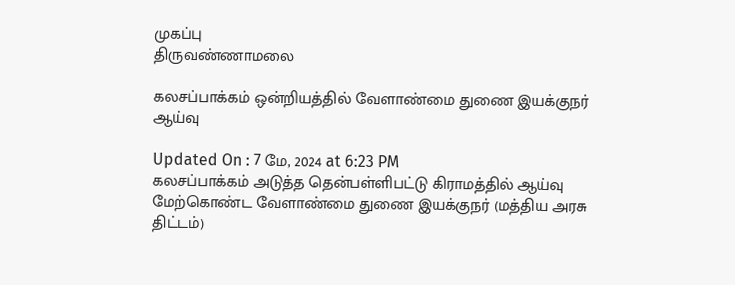முகப்பு
திருவண்ணாமலை

கலசப்பாக்கம் ஒன்றியத்தில் வேளாண்மை துணை இயக்குநர் ஆய்வு

Updated On : 7 மே, 2024 at 6:23 PM
கலசப்பாக்கம் அடுத்த தென்பள்ளிபட்டு கிராமத்தில் ஆய்வு மேற்கொண்ட வேளாண்மை துணை இயக்குநர் (மத்திய அரசு திட்டம்)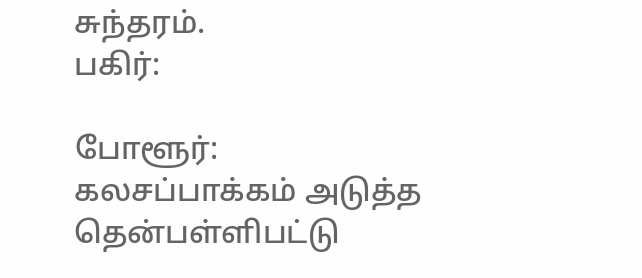சுந்தரம்.
பகிர்:

போளூர்: கலசப்பாக்கம் அடுத்த தென்பள்ளிபட்டு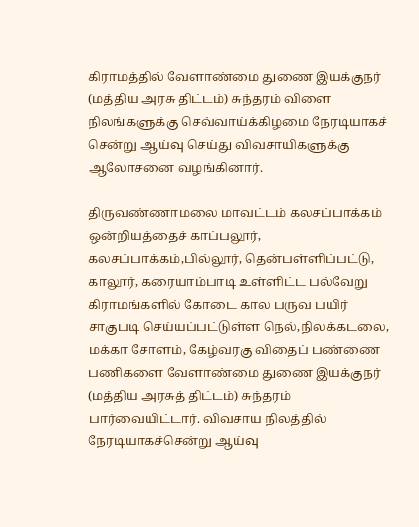கிராமத்தில் வேளாண்மை துணை இயக்குநர் (மத்திய அரசு திட்டம்) சுந்தரம் விளை நிலங்களுக்கு செவ்வாய்க்கிழமை நேரடியாகச் சென்று ஆய்வு செய்து விவசாயிகளுக்கு ஆலோசனை வழங்கினார்.

திருவண்ணாமலை மாவட்டம் கலசப்பாக்கம் ஒன்றியத்தைச் காப்பலூர், கலசப்பாக்கம்,பில்லூர், தென்பள்ளிப்பட்டு, காலூர், கரையாம்பாடி உள்ளிட்ட பல்வேறு கிராமங்களில் கோடை கால பருவ பயிர் சாகுபடி செய்யப்பட்டுள்ள நெல்,நிலக்கடலை, மக்கா சோளம், கேழ்வரகு விதைப் பண்ணை பணிகளை வேளாண்மை துணை இயக்குநர் (மத்திய அரசுத் திட்டம்) சுந்தரம் பார்வையிட்டார். விவசாய நிலத்தில் நேரடியாகச்சென்று ஆய்வு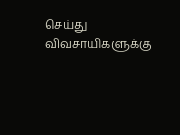செய்து விவசாயிகளுக்கு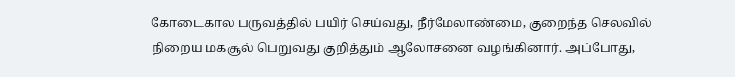கோடைகால பருவத்தில் பயிர் செய்வது, நீர்மேலாண்மை, குறைந்த செலவில் நிறைய மகசூல் பெறுவது குறித்தும் ஆலோசனை வழங்கினார். அப்போது,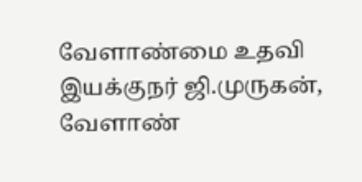வேளாண்மை உதவி இயக்குநர் ஜி.முருகன், வேளாண்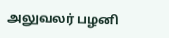அலுவலர் பழனி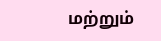மற்றும்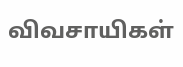விவசாயிகள்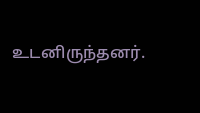உடனிருந்தனர்.